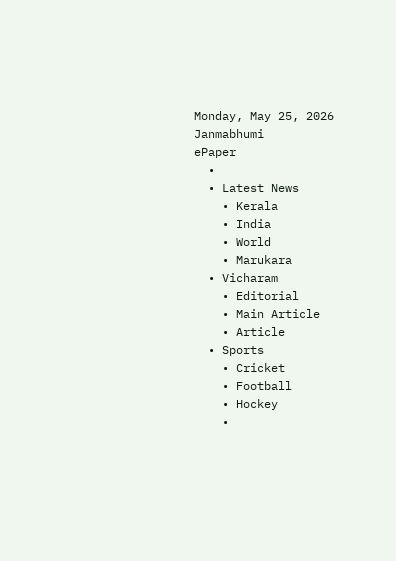Monday, May 25, 2026
Janmabhumi
ePaper
  •
  • Latest News
    • Kerala
    • India
    • World
    • Marukara
  • Vicharam
    • Editorial
    • Main Article
    • Article
  • Sports
    • Cricket
    • Football
    • Hockey
    •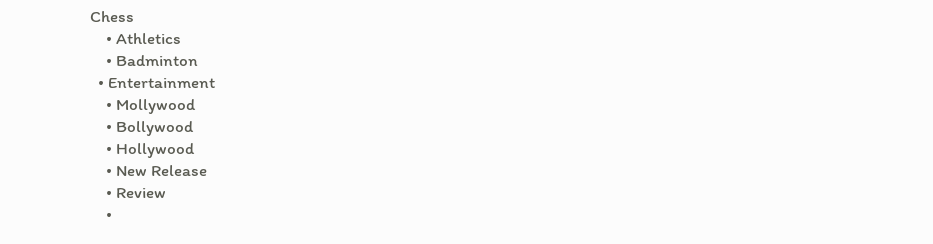Chess
    • Athletics
    • Badminton
  • Entertainment
    • Mollywood
    • Bollywood
    • Hollywood
    • New Release
    • Review
    •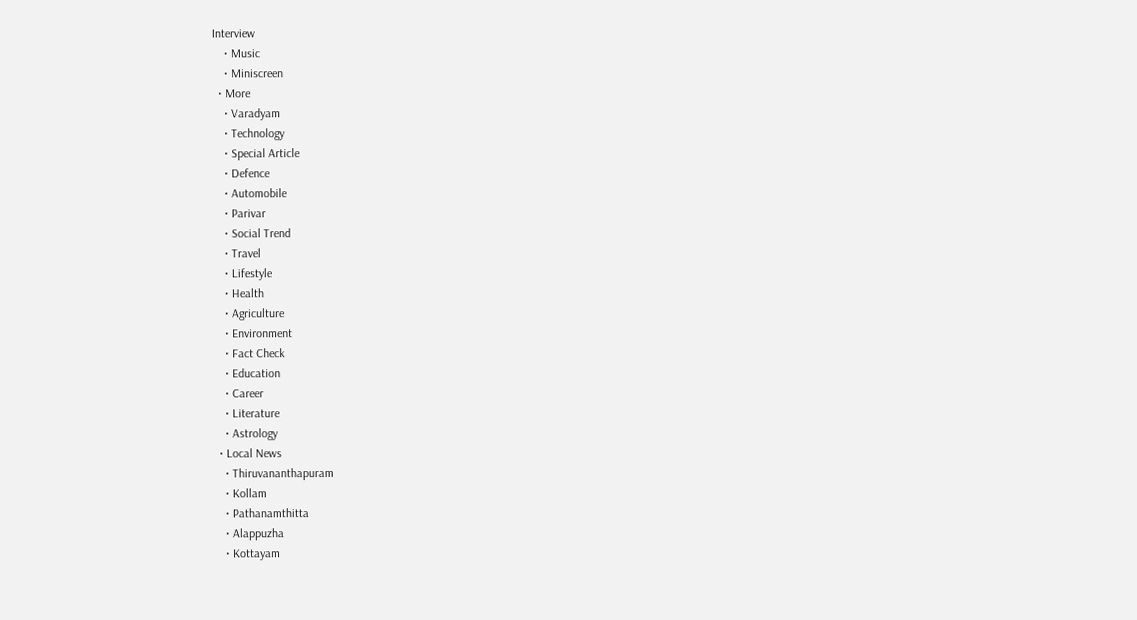Interview
    • Music
    • Miniscreen
  • More
    • Varadyam
    • Technology
    • Special Article
    • Defence
    • Automobile
    • Parivar
    • Social Trend
    • Travel
    • Lifestyle
    • Health
    • Agriculture
    • Environment
    • Fact Check
    • Education
    • Career
    • Literature
    • Astrology
  • Local News
    • Thiruvananthapuram
    • Kollam
    • Pathanamthitta
    • Alappuzha
    • Kottayam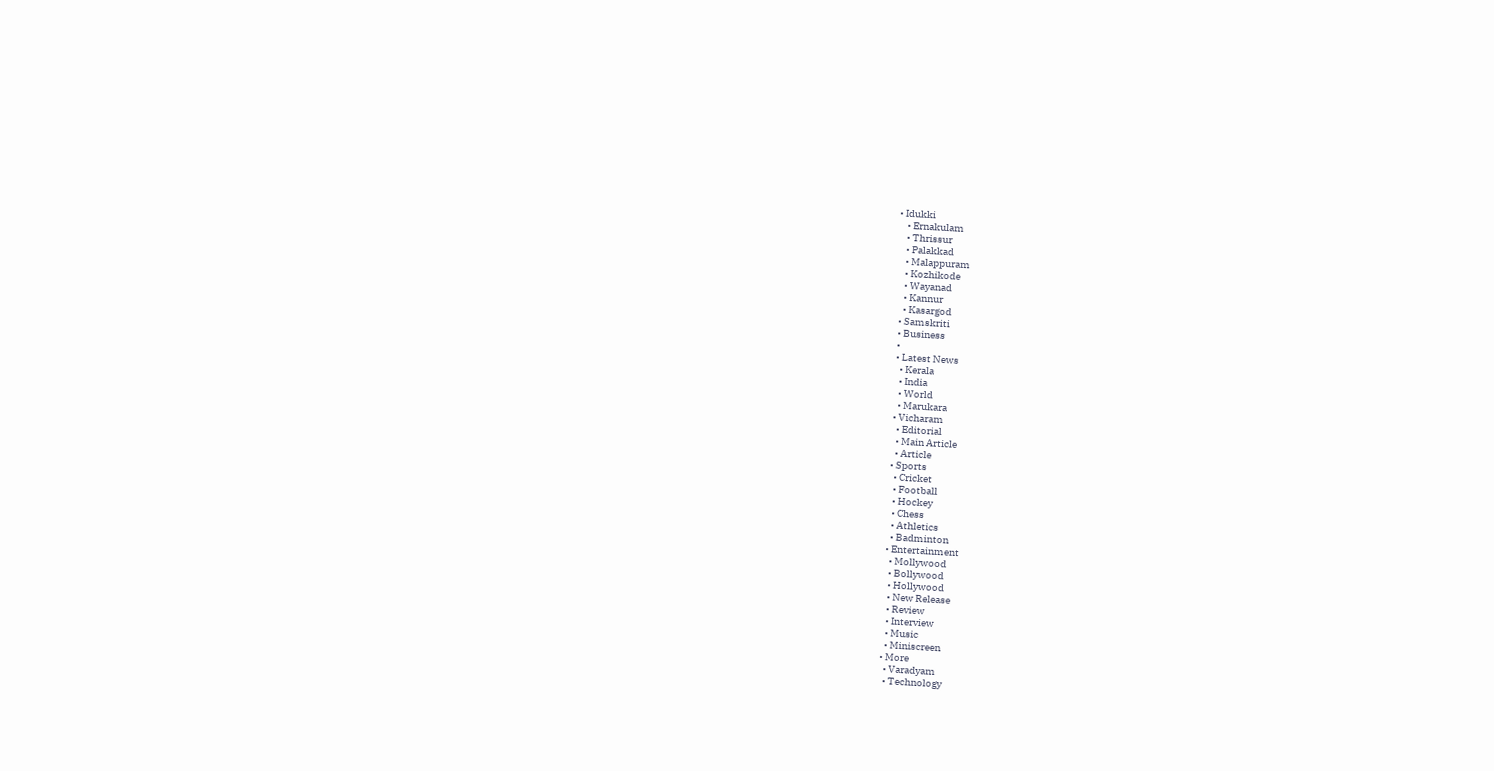• Idukki
    • Ernakulam
    • Thrissur
    • Palakkad
    • Malappuram
    • Kozhikode
    • Wayanad
    • Kannur
    • Kasargod
  • Samskriti
  • Business
  •
  • Latest News
    • Kerala
    • India
    • World
    • Marukara
  • Vicharam
    • Editorial
    • Main Article
    • Article
  • Sports
    • Cricket
    • Football
    • Hockey
    • Chess
    • Athletics
    • Badminton
  • Entertainment
    • Mollywood
    • Bollywood
    • Hollywood
    • New Release
    • Review
    • Interview
    • Music
    • Miniscreen
  • More
    • Varadyam
    • Technology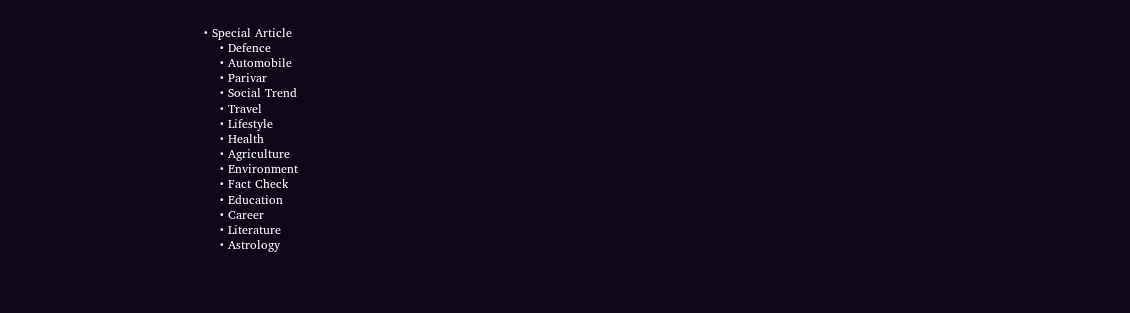• Special Article
    • Defence
    • Automobile
    • Parivar
    • Social Trend
    • Travel
    • Lifestyle
    • Health
    • Agriculture
    • Environment
    • Fact Check
    • Education
    • Career
    • Literature
    • Astrology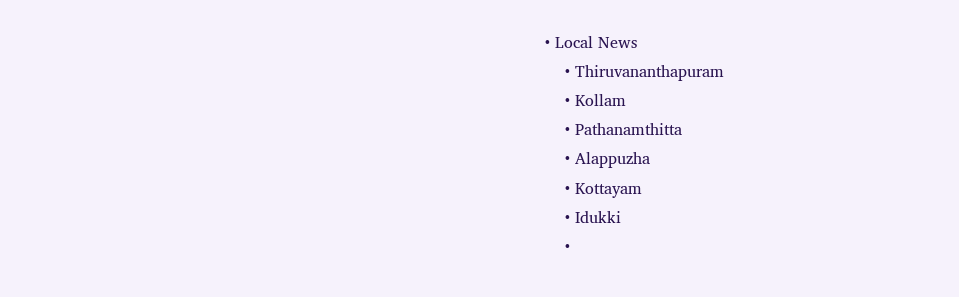• Local News
    • Thiruvananthapuram
    • Kollam
    • Pathanamthitta
    • Alappuzha
    • Kottayam
    • Idukki
    •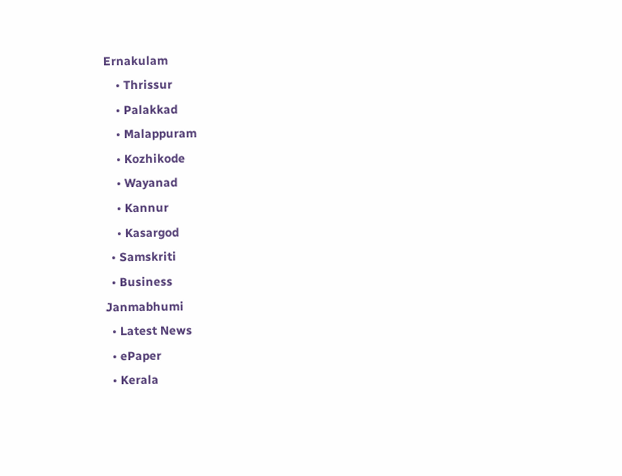Ernakulam
    • Thrissur
    • Palakkad
    • Malappuram
    • Kozhikode
    • Wayanad
    • Kannur
    • Kasargod
  • Samskriti
  • Business
Janmabhumi
  • Latest News
  • ePaper
  • Kerala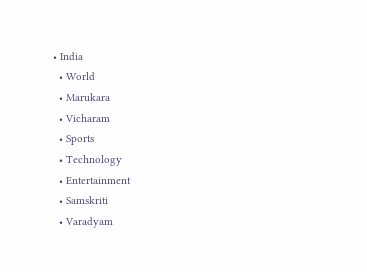• India
  • World
  • Marukara
  • Vicharam
  • Sports
  • Technology
  • Entertainment
  • Samskriti
  • Varadyam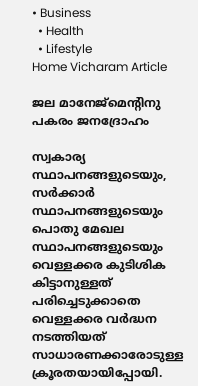• Business
  • Health
  • Lifestyle
Home Vicharam Article

ജല മാനേജ്‌മെന്റിനു പകരം ജനദ്രോഹം

സ്വകാര്യ സ്ഥാപനങ്ങളുടെയും, സര്‍ക്കാര്‍ സ്ഥാപനങ്ങളുടെയും പൊതു മേഖല സ്ഥാപനങ്ങളുടെയും വെള്ളക്കര കുടിശിക കിട്ടാനുള്ളത് പരിച്ചെടുക്കാതെ വെള്ളക്കര വര്‍ദ്ധന നടത്തിയത് സാധാരണക്കാരോടുള്ള ക്രൂരതയായിപ്പോയി.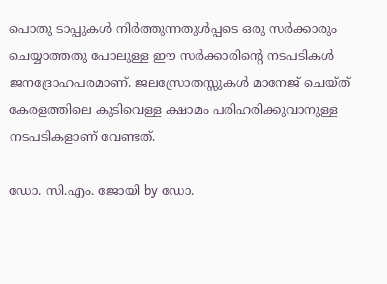പൊതു ടാപ്പുകള്‍ നിര്‍ത്തുന്നതുള്‍പ്പടെ ഒരു സര്‍ക്കാരും ചെയ്യാത്തതു പോലുള്ള ഈ സര്‍ക്കാരിന്റെ നടപടികള്‍ ജനദ്രോഹപരമാണ്. ജലസ്രോതസ്സുകള്‍ മാനേജ് ചെയ്ത് കേരളത്തിലെ കുടിവെള്ള ക്ഷാമം പരിഹരിക്കുവാനുള്ള നടപടികളാണ് വേണ്ടത്.

ഡോ. സി.എം. ജോയി by ഡോ.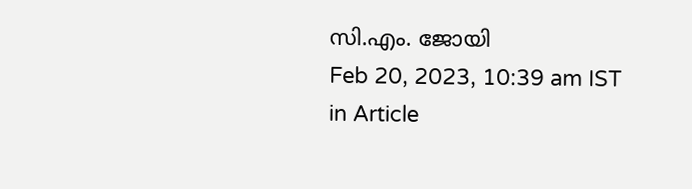സി.എം. ജോയി
Feb 20, 2023, 10:39 am IST
in Article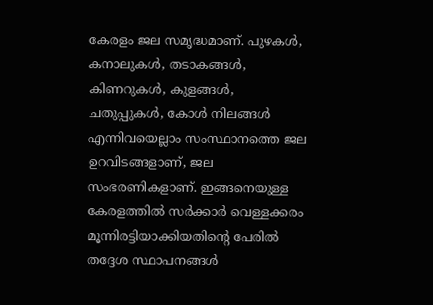കേരളം ജല സമൃദ്ധമാണ്. പുഴകള്‍, കനാലുകള്‍, തടാകങ്ങള്‍, കിണറുകള്‍, കുളങ്ങള്‍, ചതുപ്പുകള്‍, കോള്‍ നിലങ്ങള്‍ എന്നിവയെല്ലാം സംസ്ഥാനത്തെ ജല ഉറവിടങ്ങളാണ്, ജല സംഭരണികളാണ്. ഇങ്ങനെയുള്ള കേരളത്തില്‍ സര്‍ക്കാര്‍ വെള്ളക്കരം മൂന്നിരട്ടിയാക്കിയതിന്റെ പേരില്‍ തദ്ദേശ സ്ഥാപനങ്ങള്‍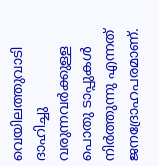വെയിലത്തുവാടി ദാഹിച്ചു വരുന്നവര്‍ക്കുള്ള പൊതു ടാപ്പുകള്‍ നിര്‍ത്തുന്നു എന്നത് ജനദ്രോഹപരമാണ്.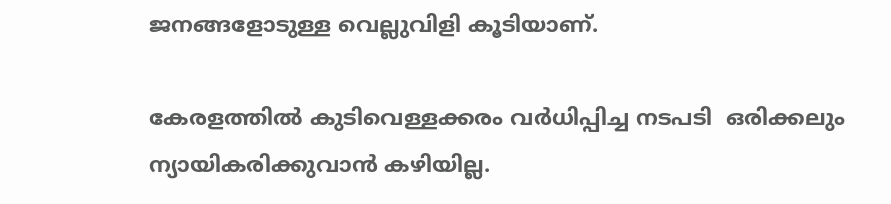ജനങ്ങളോടുള്ള വെല്ലുവിളി കൂടിയാണ്.

കേരളത്തില്‍ കുടിവെള്ളക്കരം വര്‍ധിപ്പിച്ച നടപടി  ഒരിക്കലും ന്യായികരിക്കുവാന്‍ കഴിയില്ല.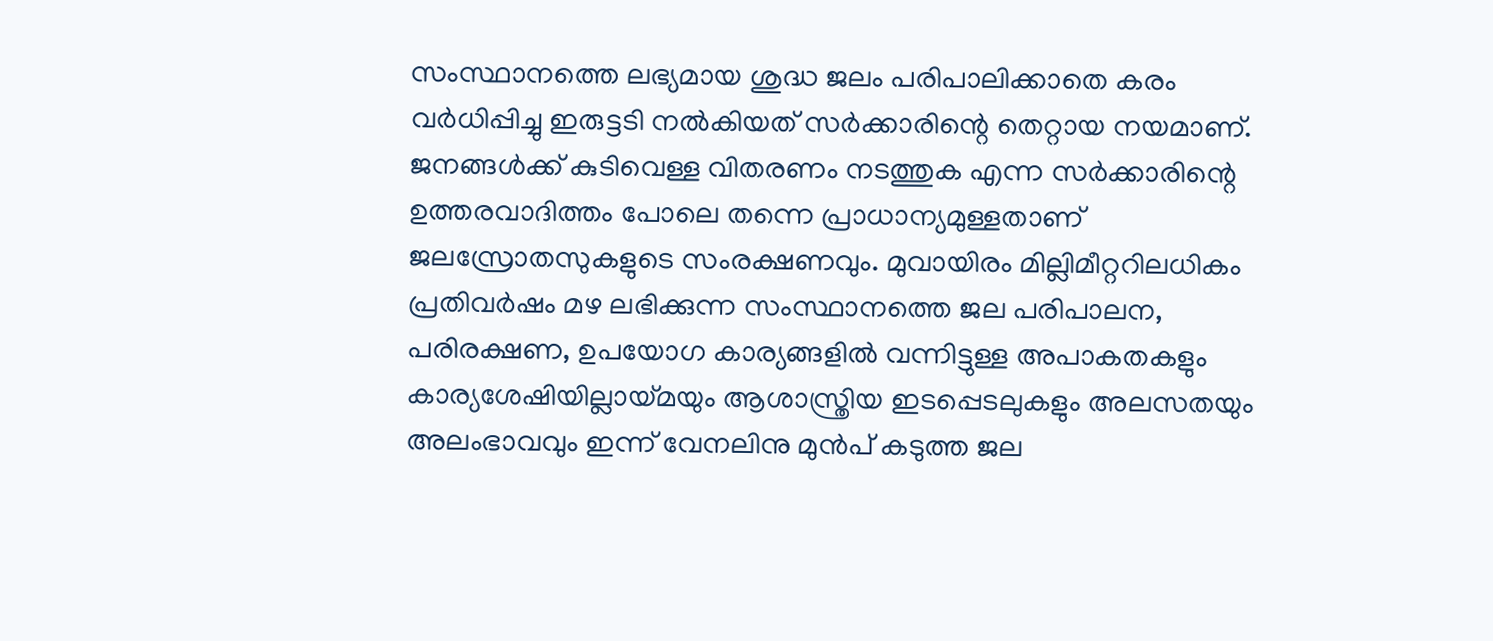സംസ്ഥാനത്തെ ലഭ്യമായ ശുദ്ധ ജലം പരിപാലിക്കാതെ കരം വര്‍ധിപ്പിച്ചു ഇരുട്ടടി നല്‍കിയത് സര്‍ക്കാരിന്റെ തെറ്റായ നയമാണ്. ജനങ്ങള്‍ക്ക് കുടിവെള്ള വിതരണം നടത്തുക എന്ന സര്‍ക്കാരിന്റെ ഉത്തരവാദിത്തം പോലെ തന്നെ പ്രാധാന്യമുള്ളതാണ് ജലസ്രോതസുകളുടെ സംരക്ഷണവും. മുവായിരം മില്ലിമീറ്ററിലധികം പ്രതിവര്‍ഷം മഴ ലഭിക്കുന്ന സംസ്ഥാനത്തെ ജല പരിപാലന, പരിരക്ഷണ, ഉപയോഗ കാര്യങ്ങളില്‍ വന്നിട്ടുള്ള അപാകതകളും കാര്യശേഷിയില്ലായ്‌മയും ആശാസ്ത്രിയ ഇടപ്പെടലുകളും അലസതയും അലംഭാവവും ഇന്ന് വേനലിനു മുന്‍പ് കടുത്ത ജല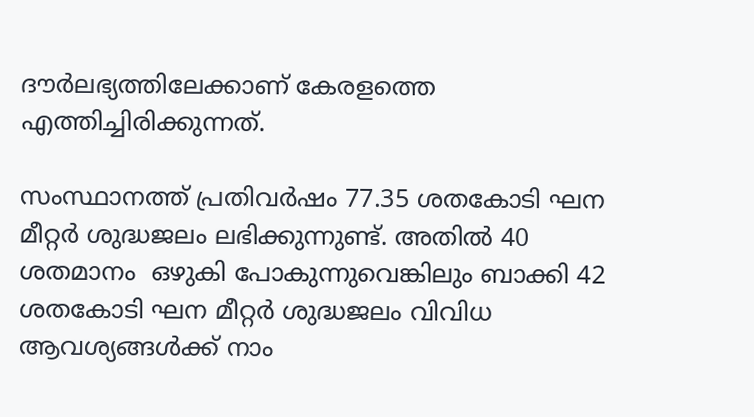ദൗര്‍ലഭ്യത്തിലേക്കാണ് കേരളത്തെ എത്തിച്ചിരിക്കുന്നത്.

സംസ്ഥാനത്ത് പ്രതിവര്‍ഷം 77.35 ശതകോടി ഘന മീറ്റര്‍ ശുദ്ധജലം ലഭിക്കുന്നുണ്ട്. അതില്‍ 40 ശതമാനം  ഒഴുകി പോകുന്നുവെങ്കിലും ബാക്കി 42 ശതകോടി ഘന മീറ്റര്‍ ശുദ്ധജലം വിവിധ ആവശ്യങ്ങള്‍ക്ക് നാം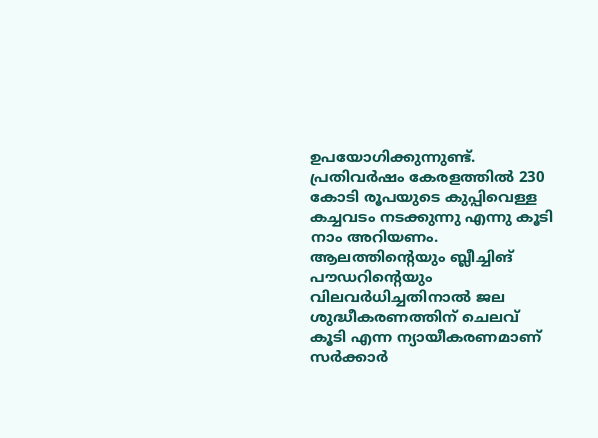ഉപയോഗിക്കുന്നുണ്ട്. പ്രതിവര്‍ഷം കേരളത്തില്‍ 230 കോടി രൂപയുടെ കുപ്പിവെള്ള കച്ചവടം നടക്കുന്നു എന്നു കൂടി നാം അറിയണം. ആലത്തിന്റെയും ബ്ലീച്ചിങ് പൗഡറിന്റെയും വിലവര്‍ധിച്ചതിനാല്‍ ജല ശുദ്ധീകരണത്തിന് ചെലവ് കൂടി എന്ന ന്യായീകരണമാണ് സര്‍ക്കാര്‍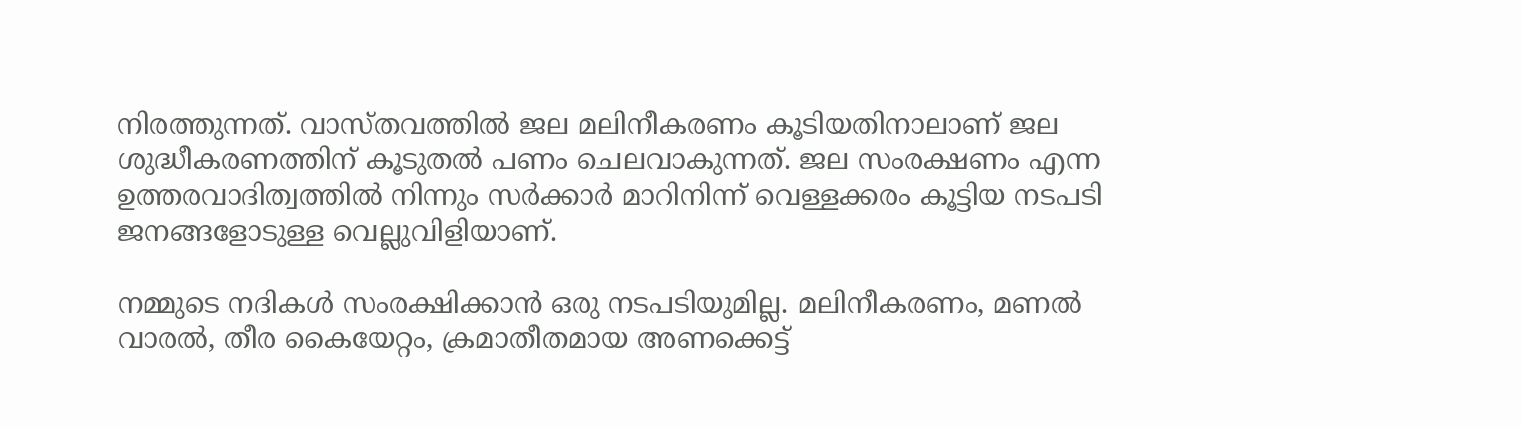നിരത്തുന്നത്. വാസ്തവത്തില്‍ ജല മലിനീകരണം കൂടിയതിനാലാണ് ജല ശുദ്ധീകരണത്തിന് കൂടുതല്‍ പണം ചെലവാകുന്നത്. ജല സംരക്ഷണം എന്ന ഉത്തരവാദിത്വത്തില്‍ നിന്നും സര്‍ക്കാര്‍ മാറിനിന്ന് വെള്ളക്കരം കൂട്ടിയ നടപടി ജനങ്ങളോടുള്ള വെല്ലുവിളിയാണ്.

നമ്മുടെ നദികള്‍ സംരക്ഷിക്കാന്‍ ഒരു നടപടിയുമില്ല. മലിനീകരണം, മണല്‍ വാരല്‍, തീര കൈയേറ്റം, ക്രമാതീതമായ അണക്കെട്ട്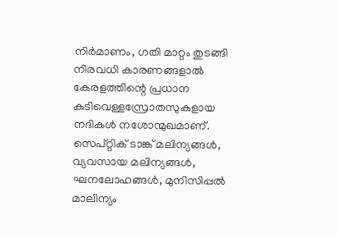നിര്‍മാണം, ഗതി മാറ്റം തുടങ്ങി നിരവധി കാരണങ്ങളാല്‍ കേരളത്തിന്റെ പ്രധാന  കുടിവെള്ളസ്രോതസുകളായ നദികള്‍ നശോന്മുഖമാണ്. സെപ്റ്റിക് ടാങ്ക് മലിന്യങ്ങള്‍, വ്യവസായ മലിന്യങ്ങള്‍, ഘനലോഹങ്ങള്‍, മുനിസിപ്പല്‍ മാലിന്യം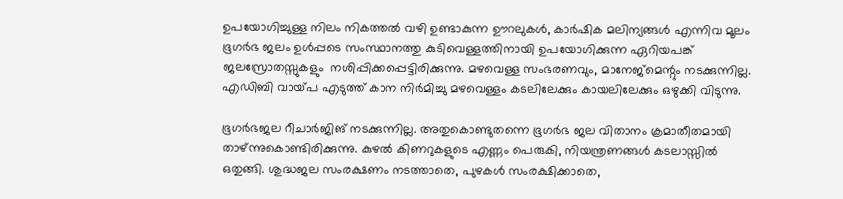ഉപയോഗിച്ചുള്ള നിലം നികത്തല്‍ വഴി ഉണ്ടാകുന്ന ഊറലുകള്‍, കാര്‍ഷിക മലിന്യങ്ങള്‍ എന്നിവ മൂലം ഭൂഗര്‍ഭ ജലം ഉള്‍പ്പടെ സംസ്ഥാനത്തു കുടിവെള്ളത്തിനായി ഉപയോഗിക്കുന്ന ഏറിയപങ്ക്  ജലസ്രോതസ്സുകളും  നശിപ്പിക്കപ്പെട്ടിരിക്കുന്നു. മഴവെള്ള സംഭരണവും, മാനേജ്‌മെന്റും നടക്കുന്നില്ല. എഡിബി വായ്‌പ എടുത്ത് കാന നിര്‍മിച്ചു മഴവെള്ളം കടലിലേക്കും കായലിലേക്കും ഒഴുക്കി വിടുന്നു.

ഭൂഗര്‍ഭജല റീചാര്‍ജിങ് നടക്കുന്നില്ല. അതുകൊണ്ടുതന്നെ ഭൂഗര്‍ഭ ജല വിതാനം ക്രമാതീതമായി താഴ്ന്നുകൊണ്ടിരിക്കുന്നു. കുഴല്‍ കിണറുകളുടെ എണ്ണം പെരുകി, നിയന്ത്രണങ്ങള്‍ കടലാസ്സില്‍ ഒതുങ്ങി. ശുദ്ധജല സംരക്ഷണം നടത്താതെ, പുഴകള്‍ സംരക്ഷിക്കാതെ,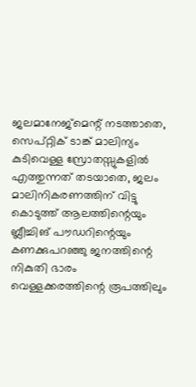ജലമാനേജ്‌മെന്റ് നടത്താതെ, സെപ്റ്റിക് ടാങ്ക് മാലിന്യം കുടിവെള്ള സ്രോതസ്സുകളില്‍ എത്തുന്നത് തടയാതെ, ജലം മാലിനികരണത്തിന് വിട്ടു കൊടുത്ത് ആലത്തിന്റെയും ബ്ലീച്ചിങ് പൗഡറിന്റെയും കണക്കുപറഞ്ഞു ജനത്തിന്റെ നികുതി ഭാരം വെള്ളക്കരത്തിന്റെ രൂപത്തിലും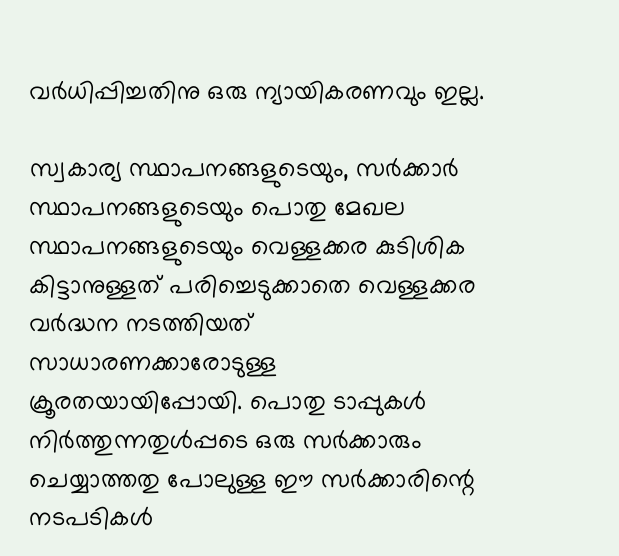വര്‍ധിപ്പിച്ചതിനു ഒരു ന്യായികരണവും ഇല്ല.

സ്വകാര്യ സ്ഥാപനങ്ങളുടെയും, സര്‍ക്കാര്‍ സ്ഥാപനങ്ങളുടെയും പൊതു മേഖല സ്ഥാപനങ്ങളുടെയും വെള്ളക്കര കുടിശിക കിട്ടാനുള്ളത് പരിച്ചെടുക്കാതെ വെള്ളക്കര വര്‍ദ്ധന നടത്തിയത് സാധാരണക്കാരോടുള്ള ക്രൂരതയായിപ്പോയി. പൊതു ടാപ്പുകള്‍ നിര്‍ത്തുന്നതുള്‍പ്പടെ ഒരു സര്‍ക്കാരും ചെയ്യാത്തതു പോലുള്ള ഈ സര്‍ക്കാരിന്റെ നടപടികള്‍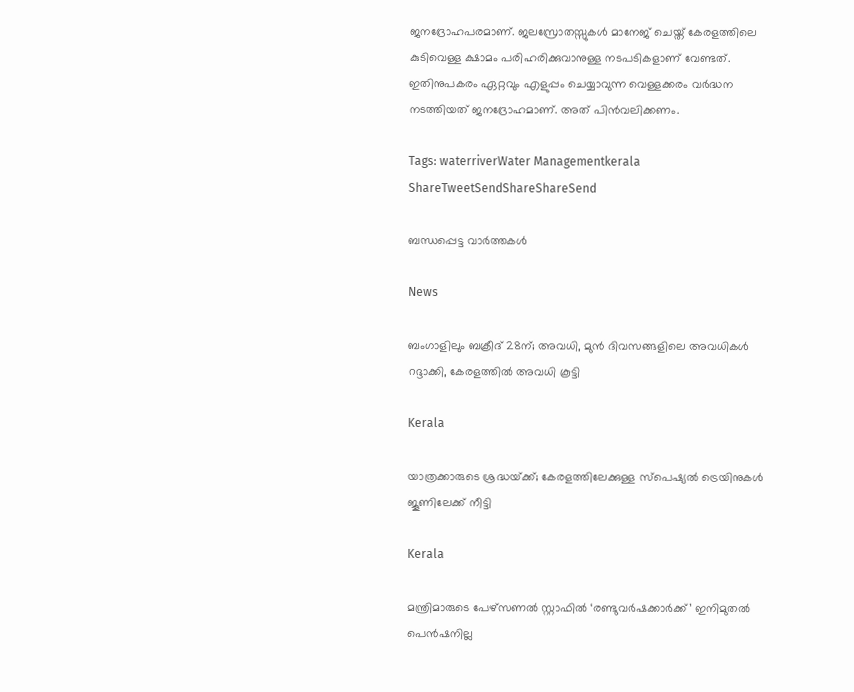ജനദ്രോഹപരമാണ്. ജലസ്രോതസ്സുകള്‍ മാനേജ് ചെയ്ത് കേരളത്തിലെ കുടിവെള്ള ക്ഷാമം പരിഹരിക്കുവാനുള്ള നടപടികളാണ് വേണ്ടത്. ഇതിനുപകരം ഏറ്റവും എളുപ്പം ചെയ്യാവുന്ന വെള്ളക്കരം വര്‍ദ്ധന നടത്തിയത് ജനദ്രോഹമാണ്. അത് പിന്‍വലിക്കണം.

Tags: waterriverWater Managementkerala
ShareTweetSendShareShareSend

ബന്ധപ്പെട്ട വാര്‍ത്തകള്‍

News

ബംഗാളിലും ബക്രീദ് 28ന്; അവധി, മുൻ ദിവസങ്ങളിലെ അവധികൾ റദ്ദാക്കി, കേരളത്തിൽ അവധി കൂട്ടി

Kerala

യാത്രക്കാരുടെ ശ്രദ്ധയ്‌ക്ക്; കേരളത്തിലേക്കുള്ള സ്പെഷ്യല്‍ ട്രെയിനുകള്‍ ജൂണിലേക്ക് നീട്ടി

Kerala

മന്ത്രിമാരുടെ പേഴ്‌സണൽ സ്റ്റാഫിൽ ‘രണ്ടുവർഷക്കാർക്ക്’ ഇനിമുതൽ പെൻഷനില്ല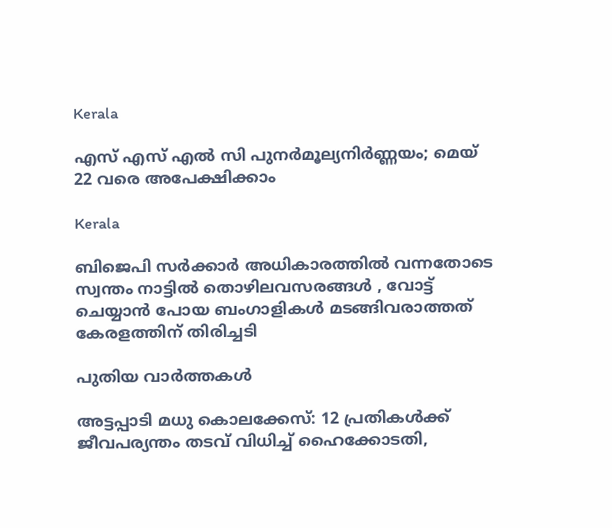Kerala

എസ് എസ് എല്‍ സി പുനര്‍മൂല്യനിര്‍ണ്ണയം; മെയ് 22 വരെ അപേക്ഷിക്കാം

Kerala

ബിജെപി സർക്കാർ അധികാരത്തിൽ വന്നതോടെ സ്വന്തം നാട്ടിൽ തൊഴിലവസരങ്ങൾ , വോട്ട് ചെയ്യാൻ പോയ ബംഗാളികൾ മടങ്ങിവരാത്തത് കേരളത്തിന് തിരിച്ചടി

പുതിയ വാര്‍ത്തകള്‍

അട്ടപ്പാടി മധു കൊലക്കേസ്: 12 പ്രതികള്‍ക്ക് ജീവപര്യന്തം തടവ് വിധിച്ച് ഹൈക്കോടതി,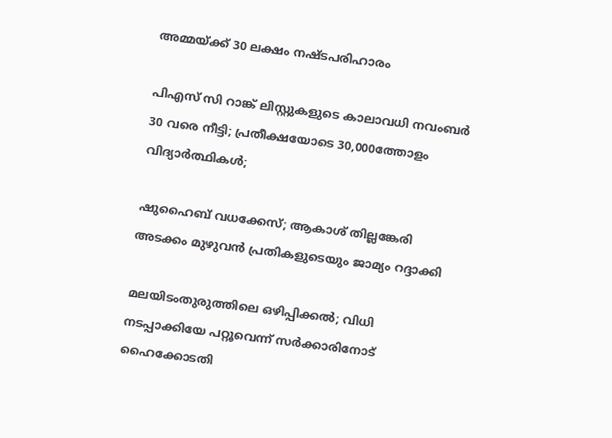അമ്മയ്‌ക്ക് 30 ലക്ഷം നഷ്ടപരിഹാരം

പിഎസ് സി റാങ്ക് ലിസ്റ്റുകളുടെ കാലാവധി നവംബർ 30 വരെ നീട്ടി; പ്രതീക്ഷയോടെ 30,000ത്തോളം വിദ്യാര്‍ത്ഥികള്‍;

ഷുഹൈബ് വധക്കേസ്; ആകാശ് തില്ലങ്കേരി അടക്കം മുഴുവൻ പ്രതികളുടെയും ജാമ്യം റദ്ദാക്കി

മലയിടംതുരുത്തിലെ ഒഴിപ്പിക്കൽ; വിധി നടപ്പാക്കിയേ പറ്റൂവെന്ന് സർക്കാരിനോട് ഹൈക്കോടതി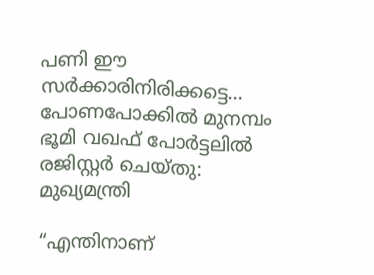പണി ഈ സര്‍ക്കാരിനിരിക്കട്ടെ… പോണപോക്കില്‍ മുനമ്പം ഭൂമി വഖഫ് പോര്‍ട്ടലില്‍ രജിസ്റ്റര്‍ ചെയ്തു: മുഖ്യമന്ത്രി

“എന്തിനാണ്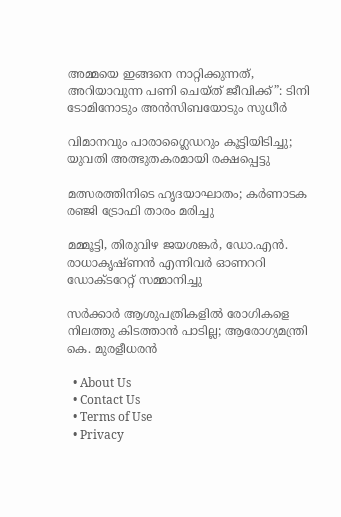അമ്മയെ ഇങ്ങനെ നാറ്റിക്കുന്നത്, അറിയാവുന്ന പണി ചെയ്ത് ജീവിക്ക്”: ടിനി ടോമിനോടും അൻസിബയോടും സുധീർ

വിമാനവും പാരാഗ്ലൈഡറും കൂട്ടിയിടിച്ചു; യുവതി അത്ഭുതകരമായി രക്ഷപ്പെട്ടു

മത്സരത്തിനിടെ ഹൃദയാഘാതം; കർണാടക രഞ്ജി ട്രോഫി താരം മരിച്ചു

മമ്മൂട്ടി, തിരുവിഴ ജയശങ്കര്‍, ഡോ.എന്‍. രാധാകൃഷ്ണന്‍ എന്നിവര്‍ ഓണററി ഡോക്ടറേറ്റ് സമ്മാനിച്ചു

സർക്കാർ ആശുപത്രികളിൽ രോഗികളെ നിലത്തു കിടത്താൻ പാടില്ല; ആരോഗ്യമന്ത്രി കെ. മുരളീധരൻ

  • About Us
  • Contact Us
  • Terms of Use
  • Privacy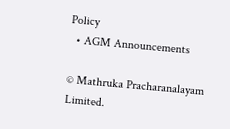Policy
  • AGM Announcements

© Mathruka Pracharanalayam Limited.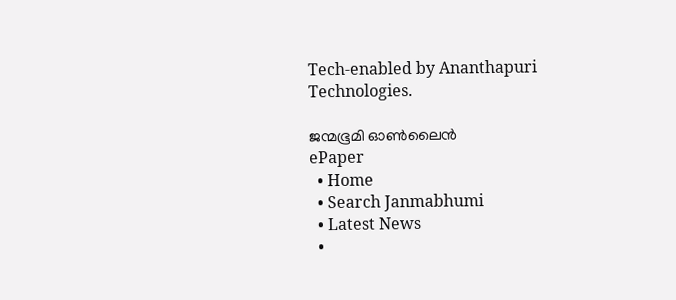Tech-enabled by Ananthapuri Technologies.

ജന്മഭൂമി ഓണ്‍ലൈന്‍
ePaper
  • Home
  • Search Janmabhumi
  • Latest News
  •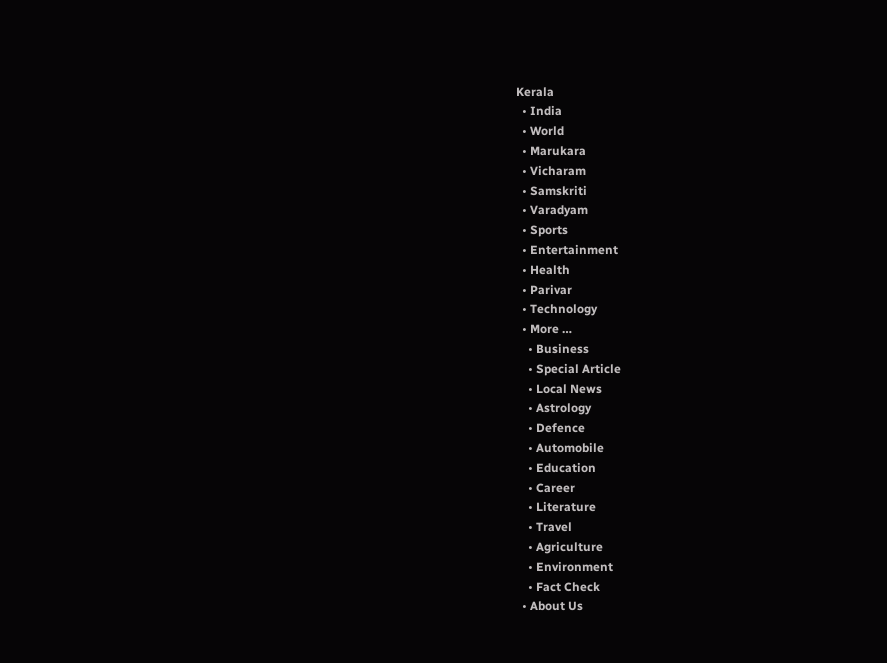Kerala
  • India
  • World
  • Marukara
  • Vicharam
  • Samskriti
  • Varadyam
  • Sports
  • Entertainment
  • Health
  • Parivar
  • Technology
  • More …
    • Business
    • Special Article
    • Local News
    • Astrology
    • Defence
    • Automobile
    • Education
    • Career
    • Literature
    • Travel
    • Agriculture
    • Environment
    • Fact Check
  • About Us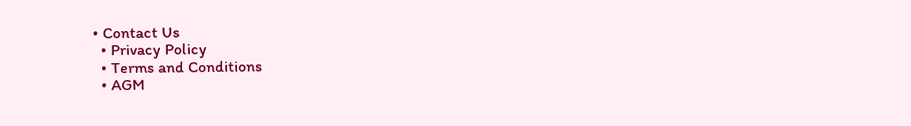• Contact Us
  • Privacy Policy
  • Terms and Conditions
  • AGM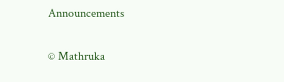Announcements

© Mathruka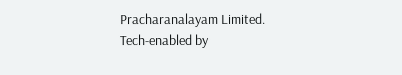Pracharanalayam Limited.
Tech-enabled by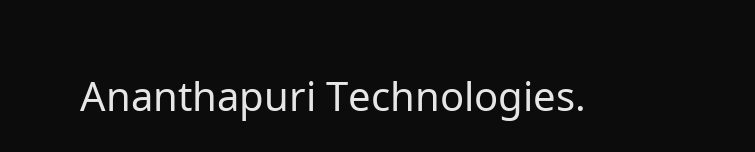Ananthapuri Technologies.